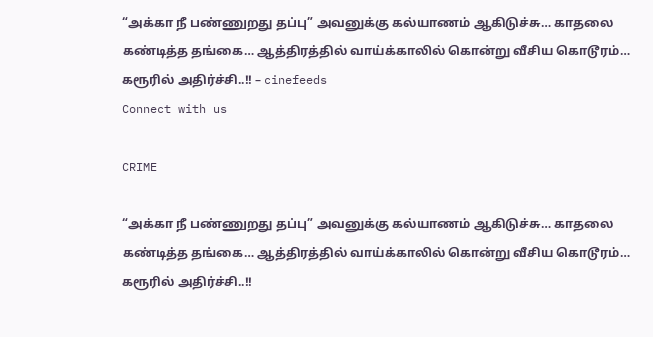“அக்கா நீ பண்ணுறது தப்பு” அவனுக்கு கல்யாணம் ஆகிடுச்சு… காதலை கண்டித்த தங்கை… ஆத்திரத்தில் வாய்க்காலில் கொன்று வீசிய கொடூரம்… கரூரில் அதிர்ச்சி..!! – cinefeeds
Connect with us

CRIME

“அக்கா நீ பண்ணுறது தப்பு” அவனுக்கு கல்யாணம் ஆகிடுச்சு… காதலை கண்டித்த தங்கை… ஆத்திரத்தில் வாய்க்காலில் கொன்று வீசிய கொடூரம்… கரூரில் அதிர்ச்சி..!!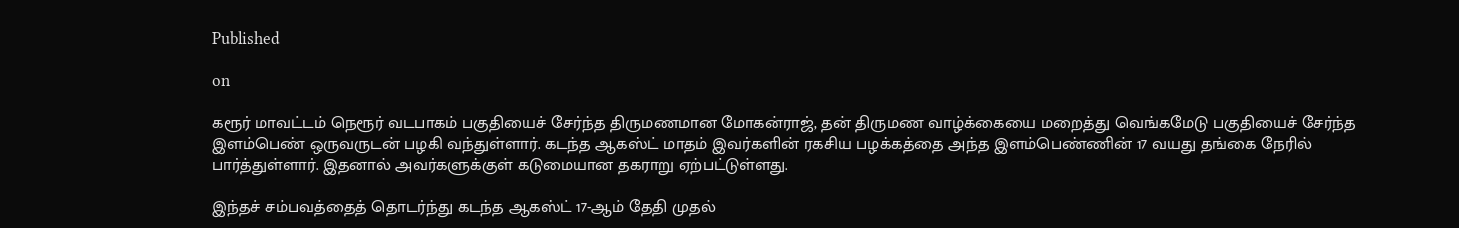Published

on

கரூர் மாவட்டம் நெரூர் வடபாகம் பகுதியைச் சேர்ந்த திருமணமான மோகன்ராஜ், தன் திருமண வாழ்க்கையை மறைத்து வெங்கமேடு பகுதியைச் சேர்ந்த இளம்பெண் ஒருவருடன் பழகி வந்துள்ளார். கடந்த ஆகஸ்ட் மாதம் இவர்களின் ரகசிய பழக்கத்தை அந்த இளம்பெண்ணின் 17 வயது தங்கை நேரில் பார்த்துள்ளார். இதனால் அவர்களுக்குள் கடுமையான தகராறு ஏற்பட்டுள்ளது.

இந்தச் சம்பவத்தைத் தொடர்ந்து கடந்த ஆகஸ்ட் 17-ஆம் தேதி முதல்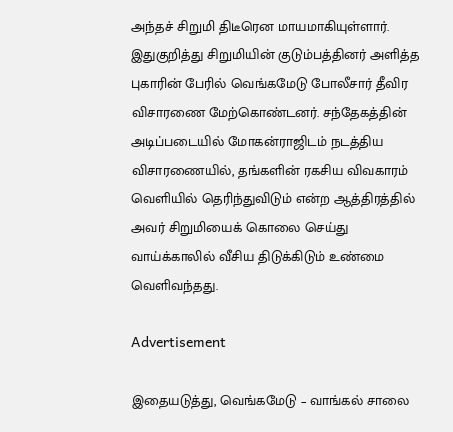அந்தச் சிறுமி திடீரென மாயமாகியுள்ளார். இதுகுறித்து சிறுமியின் குடும்பத்தினர் அளித்த புகாரின் பேரில் வெங்கமேடு போலீசார் தீவிர விசாரணை மேற்கொண்டனர். சந்தேகத்தின் அடிப்படையில் மோகன்ராஜிடம் நடத்திய விசாரணையில், தங்களின் ரகசிய விவகாரம் வெளியில் தெரிந்துவிடும் என்ற ஆத்திரத்தில் அவர் சிறுமியைக் கொலை செய்து வாய்க்காலில் வீசிய திடுக்கிடும் உண்மை வெளிவந்தது.

Advertisement

இதையடுத்து, வெங்கமேடு – வாங்கல் சாலை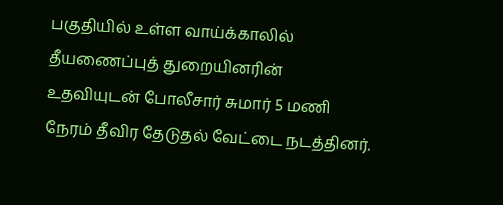பகுதியில் உள்ள வாய்க்காலில் தீயணைப்புத் துறையினரின் உதவியுடன் போலீசார் சுமார் 5 மணி நேரம் தீவிர தேடுதல் வேட்டை நடத்தினர்.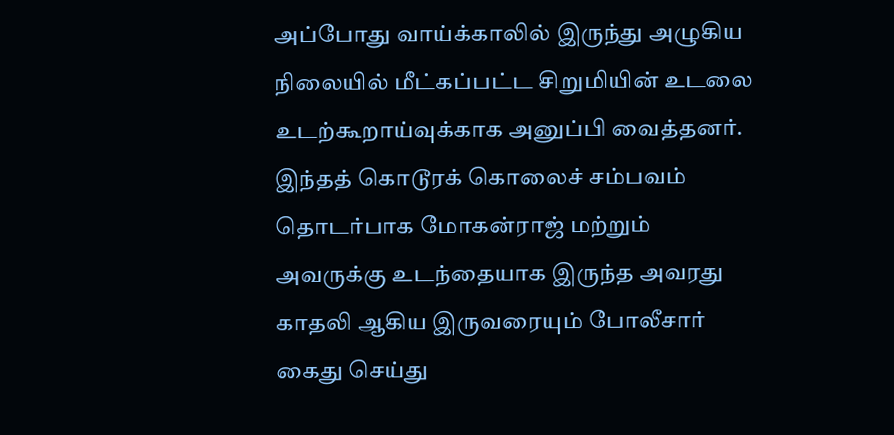அப்போது வாய்க்காலில் இருந்து அழுகிய நிலையில் மீட்கப்பட்ட சிறுமியின் உடலை உடற்கூறாய்வுக்காக அனுப்பி வைத்தனர். இந்தத் கொடூரக் கொலைச் சம்பவம் தொடர்பாக மோகன்ராஜ் மற்றும் அவருக்கு உடந்தையாக இருந்த அவரது காதலி ஆகிய இருவரையும் போலீசார் கைது செய்து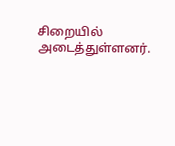சிறையில் அடைத்துள்ளனர்.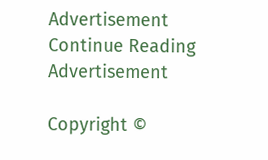Advertisement
Continue Reading
Advertisement

Copyright ©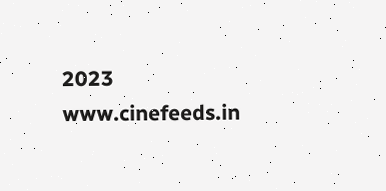2023 www.cinefeeds.in